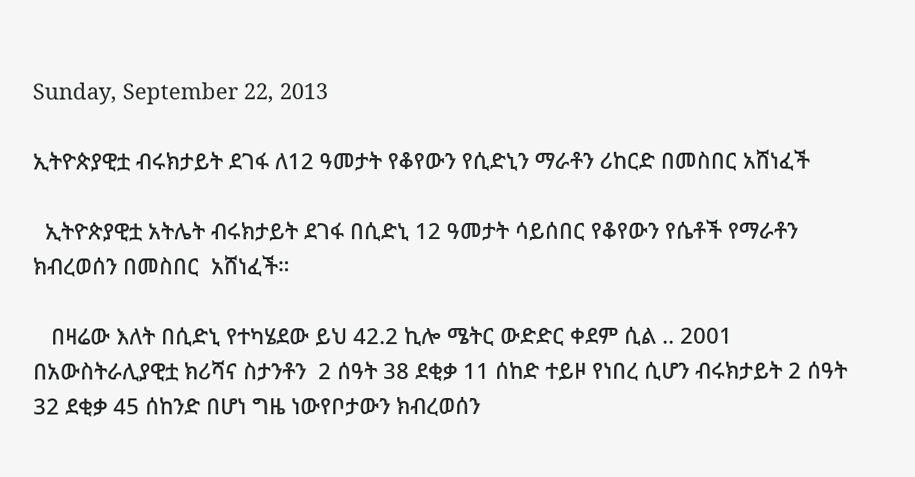Sunday, September 22, 2013

ኢትዮጵያዊቷ ብሩክታይት ደገፋ ለ12 ዓመታት የቆየውን የሲድኒን ማራቶን ሪከርድ በመስበር አሸነፈች

  ኢትዮጵያዊቷ አትሌት ብሩክታይት ደገፋ በሲድኒ 12 ዓመታት ሳይሰበር የቆየውን የሴቶች የማራቶን ክብረወሰን በመስበር  አሸነፈች።

   በዛሬው እለት በሲድኒ የተካሄደው ይህ 42.2 ኪሎ ሜትር ውድድር ቀደም ሲል .. 2001 በአውስትራሊያዊቷ ክሪሻና ስታንቶን  2 ሰዓት 38 ደቂቃ 11 ሰከድ ተይዞ የነበረ ሲሆን ብሩክታይት 2 ሰዓት 32 ደቂቃ 45 ሰከንድ በሆነ ግዜ ነውየቦታውን ክብረወሰን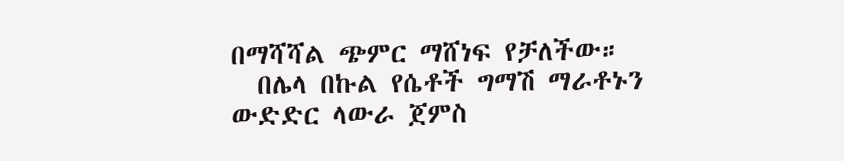በማሻሻል ጭምር ማሸነፍ የቻለችው።
  በሌላ በኩል የሴቶች ግማሽ ማራቶኑን  ውድድር ላውራ ጀምስ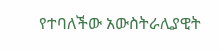የተባለችው አውስትራሊያዊት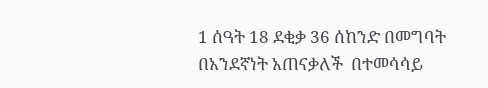1 ሰዓት 18 ደቂቃ 36 ሰከንድ በመግባት በአንደኛነት አጠናቃለች  በተመሳሳይ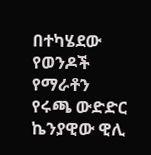በተካሄደው  የወንዶች የማራቶን የሩጫ ውድድር ኬንያዊው ዊሊ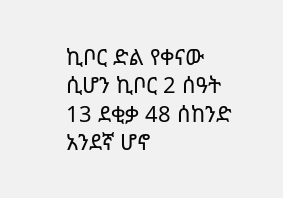ኪቦር ድል የቀናው ሲሆን ኪቦር 2 ሰዓት 13 ደቂቃ 48 ሰከንድ አንደኛ ሆኖ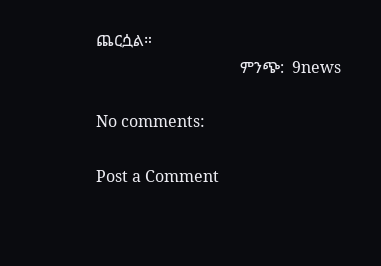ጨርሷል።
                                    ምንጭ:  9news

No comments:

Post a Comment